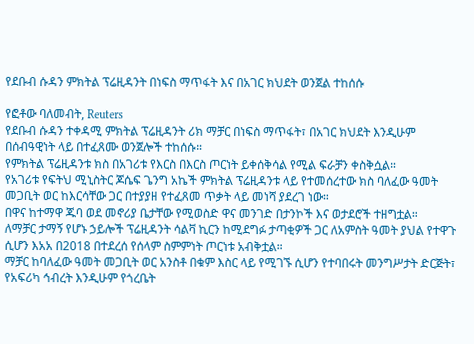የደቡብ ሱዳን ምክትል ፕሬዚዳንት በነፍስ ማጥፋት እና በአገር ክህደት ወንጀል ተከሰሱ

የፎቶው ባለመብት, Reuters
የደቡብ ሱዳን ተቀዳሚ ምክትል ፕሬዚዳንት ሪክ ማቻር በነፍስ ማጥፋት፣ በአገር ክህደት እንዲሁም በሰብዓዊነት ላይ በተፈጸሙ ወንጀሎች ተከሰሱ።
የምክትል ፕሬዚዳንቱ ክስ በአገሪቱ የእርስ በእርስ ጦርነት ይቀሰቅሳል የሚል ፍራቻን ቀስቅሷል።
የአገሪቱ የፍትህ ሚኒስትር ጆሴፍ ጌንግ አኬች ምክትል ፕሬዚዳንቱ ላይ የተመሰረተው ክስ ባለፈው ዓመት መጋቢት ወር ከእርሳቸው ጋር በተያያዘ የተፈጸመ ጥቃት ላይ መነሻ ያደረገ ነው።
በዋና ከተማዋ ጁባ ወደ መኖሪያ ቤታቸው የሚወስድ ዋና መንገድ በታንኮች እና ወታደሮች ተዘግቷል።
ለማቻር ታማኝ የሆኑ ኃይሎች ፕሬዚዳንት ሳልቫ ኪርን ከሚደግፉ ታጣቂዎች ጋር ለአምስት ዓመት ያህል የተዋጉ ሲሆን እአአ በ2018 በተደረሰ የሰላም ስምምነት ጦርነቱ አብቅቷል።
ማቻር ከባለፈው ዓመት መጋቢት ወር አንስቶ በቁም እስር ላይ የሚገኙ ሲሆን የተባበሩት መንግሥታት ድርጅት፣ የአፍሪካ ኅብረት እንዲሁም የጎረቤት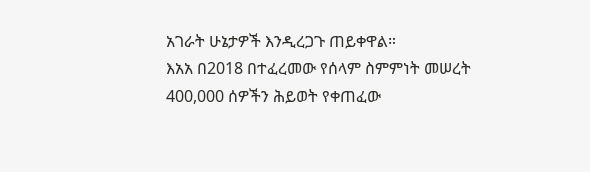አገራት ሁኔታዎች እንዲረጋጉ ጠይቀዋል።
እአአ በ2018 በተፈረመው የሰላም ስምምነት መሠረት 400,000 ሰዎችን ሕይወት የቀጠፈው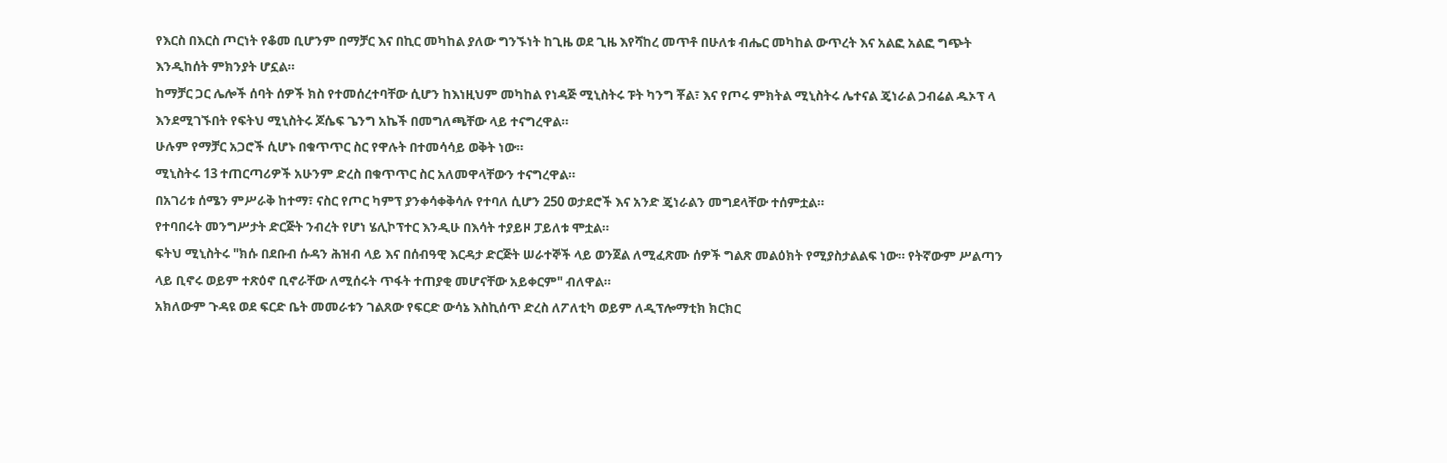የእርስ በእርስ ጦርነት የቆመ ቢሆንም በማቻር እና በኪር መካከል ያለው ግንኙነት ከጊዜ ወደ ጊዜ እየሻከረ መጥቶ በሁለቱ ብሔር መካከል ውጥረት እና አልፎ አልፎ ግጭት እንዲከሰት ምክንያት ሆኗል።
ከማቻር ጋር ሌሎች ሰባት ሰዎች ክስ የተመሰረተባቸው ሲሆን ከእነዚህም መካከል የነዳጅ ሚኒስትሩ ፑት ካንግ ቾል፣ እና የጦሩ ምክትል ሚኒስትሩ ሌተናል ጄነራል ጋብሬል ዱኦፕ ላ እንደሚገኙበት የፍትህ ሚኒስትሩ ጆሴፍ ጌንግ አኬች በመግለጫቸው ላይ ተናግረዋል።
ሁሉም የማቻር አጋሮች ሲሆኑ በቁጥጥር ስር የዋሉት በተመሳሳይ ወቅት ነው።
ሚኒስትሩ 13 ተጠርጣሪዎች አሁንም ድረስ በቁጥጥር ስር አለመዋላቸውን ተናግረዋል።
በአገሪቱ ሰሜን ምሥራቅ ከተማ፣ ናስር የጦር ካምፕ ያንቀሳቀቅሳሉ የተባለ ሲሆን 250 ወታደሮች እና አንድ ጄነራልን መግደላቸው ተሰምቷል።
የተባበሩት መንግሥታት ድርጅት ንብረት የሆነ ሄሊኮፕተር እንዲሁ በእሳት ተያይዞ ፓይለቱ ሞቷል።
ፍትህ ሚኒስትሩ "ክሱ በደቡብ ሱዳን ሕዝብ ላይ እና በሰብዓዊ እርዳታ ድርጅት ሠራተኞች ላይ ወንጀል ለሚፈጽሙ ሰዎች ግልጽ መልዕክት የሚያስታልልፍ ነው። የትኛውም ሥልጣን ላይ ቢኖሩ ወይም ተጽዕኖ ቢኖራቸው ለሚሰሩት ጥፋት ተጠያቂ መሆናቸው አይቀርም" ብለዋል።
አክለውም ጉዳዩ ወደ ፍርድ ቤት መመራቱን ገልጸው የፍርድ ውሳኔ እስኪሰጥ ድረስ ለፖለቲካ ወይም ለዲፕሎማቲክ ክርክር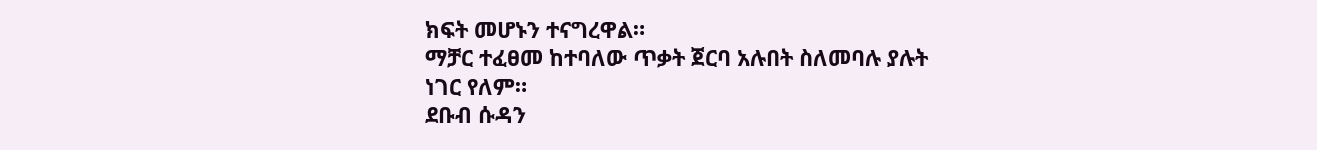ክፍት መሆኑን ተናግረዋል።
ማቻር ተፈፀመ ከተባለው ጥቃት ጀርባ አሉበት ስለመባሉ ያሉት ነገር የለም።
ደቡብ ሱዳን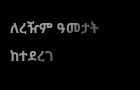ለረዥም ዓመታት ከተደረገ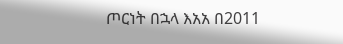ጦርነት በኋላ እአአ በ2011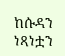ከሱዳን ነጻነቷን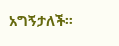አግኝታለች።